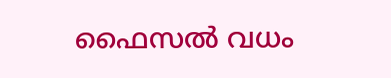ഫൈസല്‍ വധം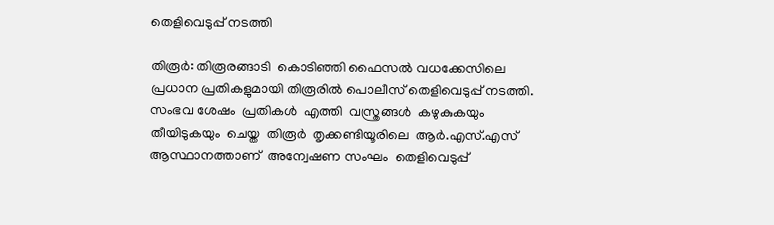തെളിവെടുപ്പ് നടത്തി

തിരൂര്‍: തിരൂരങ്ങാടി  കൊടിഞ്ഞി ഫൈസല്‍ വധക്കേസിലെ പ്രധാന പ്രതികളുമായി തിരൂരില്‍ പൊലീസ് തെളിവെടുപ്പ് നടത്തി. സംഭവ ശേഷം  പ്രതികള്‍  എത്തി  വസ്ത്രങ്ങള്‍  കഴുകുകയും  തീയിടുകയും  ചെയ്ത  തിരൂര്‍  തൃക്കണ്ടിയൂരിലെ  ആര്‍.എസ്.എസ്   ആസ്ഥാനത്താണ്  അന്വേഷണ സംഘം  തെളിവെടുപ്പ്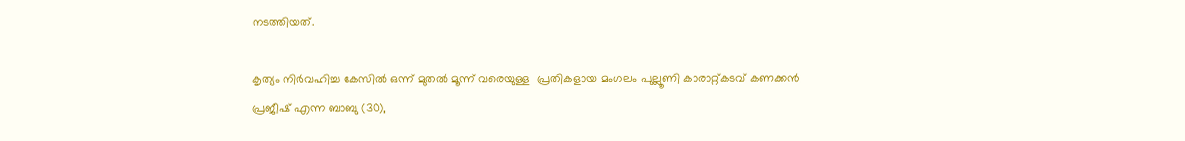നടത്തിയത്.

കൃത്യം നിര്‍വഹിച്ച കേസില്‍ ഒന്ന് മുതല്‍ മൂന്ന് വരെയുള്ള  പ്രതികളായ മംഗലം പുല്ലൂണി കാരാറ്റ്കടവ് കണക്കന്‍ പ്രജീഷ് എന്ന ബാബു (30),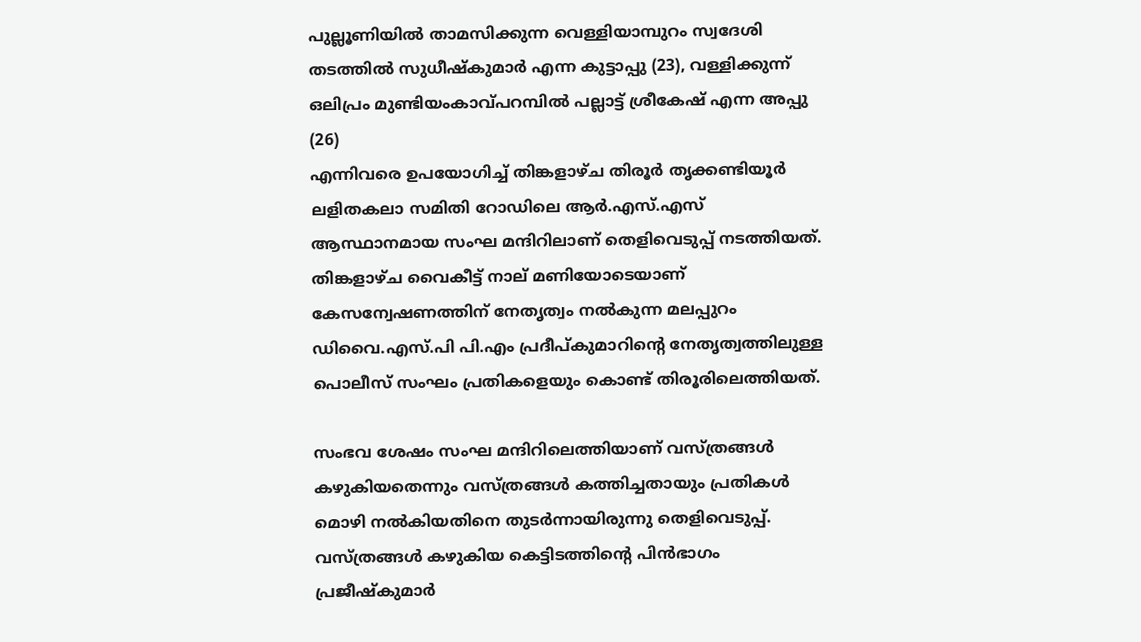പുല്ലൂണിയില്‍ താമസിക്കുന്ന വെള്ളിയാമ്പുറം സ്വദേശി തടത്തില്‍ സുധീഷ്‌കുമാര്‍ എന്ന കുട്ടാപ്പു (23), വള്ളിക്കുന്ന് ഒലിപ്രം മുണ്ടിയംകാവ്പറമ്പില്‍ പല്ലാട്ട് ശ്രീകേഷ് എന്ന അപ്പു (26)
എന്നിവരെ ഉപയോഗിച്ച് തിങ്കളാഴ്ച തിരൂര്‍ തൃക്കണ്ടിയൂര്‍ ലളിതകലാ സമിതി റോഡിലെ ആര്‍.എസ്.എസ് ആസ്ഥാനമായ സംഘ മന്ദിറിലാണ് തെളിവെടുപ്പ് നടത്തിയത്.
തിങ്കളാഴ്ച വൈകീട്ട് നാല് മണിയോടെയാണ് കേസന്വേഷണത്തിന് നേതൃത്വം നല്‍കുന്ന മലപ്പുറം ഡിവൈ.എസ്.പി പി.എം പ്രദീപ്കുമാറിന്റെ നേതൃത്വത്തിലുള്ള പൊലീസ് സംഘം പ്രതികളെയും കൊണ്ട് തിരൂരിലെത്തിയത്.

സംഭവ ശേഷം സംഘ മന്ദിറിലെത്തിയാണ് വസ്ത്രങ്ങള്‍ കഴുകിയതെന്നും വസ്ത്രങ്ങള്‍ കത്തിച്ചതായും പ്രതികള്‍ മൊഴി നല്‍കിയതിനെ തുടര്‍ന്നായിരുന്നു തെളിവെടുപ്പ്. വസ്ത്രങ്ങള്‍ കഴുകിയ കെട്ടിടത്തിന്റെ പിന്‍ഭാഗം പ്രജീഷ്‌കുമാര്‍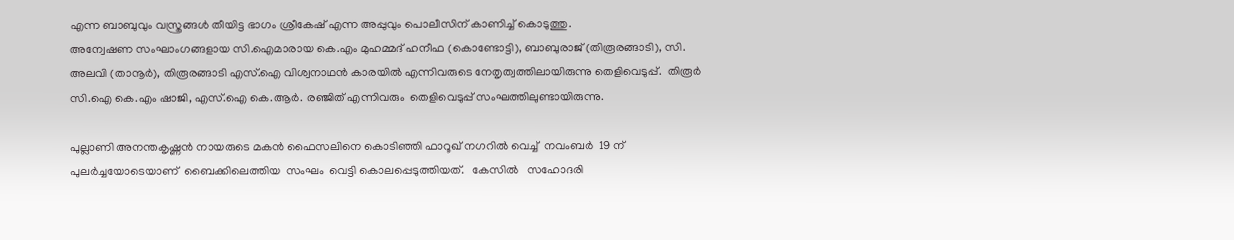എന്ന ബാബുവും വസ്ത്രങ്ങള്‍ തീയിട്ട ഭാഗം ശ്രീകേഷ് എന്ന അപ്പുവും പൊലീസിന് കാണിച്ച് കൊടുത്തു.
അന്വേഷണ സംഘാംഗങ്ങളായ സി.ഐമാരായ കെ.എം മുഹമ്മദ് ഹനീഫ (കൊണ്ടോട്ടി), ബാബുരാജ് (തിരൂരങ്ങാടി), സി. അലവി (താനൂര്‍), തിരൂരങ്ങാടി എസ്.ഐ വിശ്വനാഥന്‍ കാരയില്‍ എന്നിവരുടെ നേതൃത്വത്തിലായിരുന്നു തെളിവെടുപ്പ്.  തിരൂര്‍ സി.ഐ കെ.എം ഷാജി, എസ്.ഐ കെ.ആര്‍. രഞ്ജിത് എന്നിവരും  തെളിവെടുപ്പ് സംഘത്തിലുണ്ടായിരുന്നു.

പുല്ലാണി അനന്തകൃഷ്ണന്‍ നായരുടെ മകന്‍ ഫൈസലിനെ കൊടിഞ്ഞി ഫാറൂഖ് നഗറില്‍ വെച്ച്  നവംബര്‍  19 ന് പുലര്‍ച്ചയോടെയാണ്  ബൈക്കിലെത്തിയ  സംഘം  വെട്ടി കൊലപ്പെടുത്തിയത്.   കേസില്‍   സഹോദരി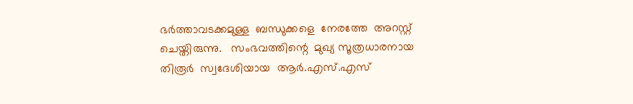ഭര്‍ത്താവടക്കമുള്ള  ബന്ധുക്കളെ  നേരത്തേ  അറസ്റ്റ്  ചെയ്തിരുന്നു.   സംഭവത്തിന്റെ  മുഖ്യ സൂത്രധാരനായ  തിരൂര്‍  സ്വദേശിയായ  ആര്‍.എസ്.എസ്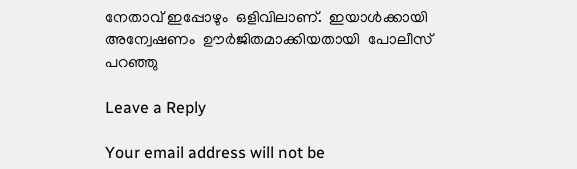നേതാവ് ഇപ്പോഴും  ഒളിവിലാണ്.  ഇയാള്‍ക്കായി  അന്വേഷണം  ഊര്‍ജിതമാക്കിയതായി  പോലീസ്  പറഞ്ഞു

Leave a Reply

Your email address will not be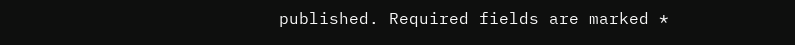published. Required fields are marked *